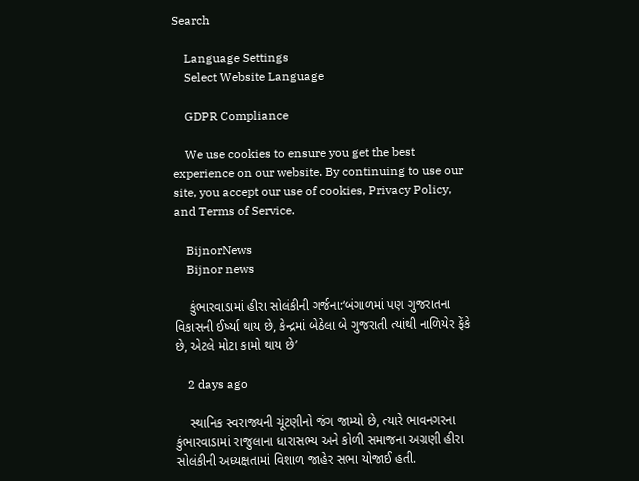Search

    Language Settings
    Select Website Language

    GDPR Compliance

    We use cookies to ensure you get the best experience on our website. By continuing to use our site, you accept our use of cookies, Privacy Policy, and Terms of Service.

    BijnorNews
    Bijnor news

    કુંભારવાડામાં હીરા સોલંકીની ગર્જના:‘બંગાળમાં પણ ગુજરાતના વિકાસની ઈર્ષ્યા થાય છે, કેન્દ્રમાં બેઠેલા બે ગુજરાતી ત્યાંથી નાળિયેર ફેંકે છે, એટલે મોટા કામો થાય છે’

    2 days ago

    સ્થાનિક સ્વરાજ્યની ચૂંટણીનો જંગ જામ્યો છે, ત્યારે ભાવનગરના કુંભારવાડામાં રાજુલાના ધારાસભ્ય અને કોળી સમાજના અગ્રણી હીરા સોલંકીની અધ્યક્ષતામાં વિશાળ જાહેર સભા યોજાઈ હતી.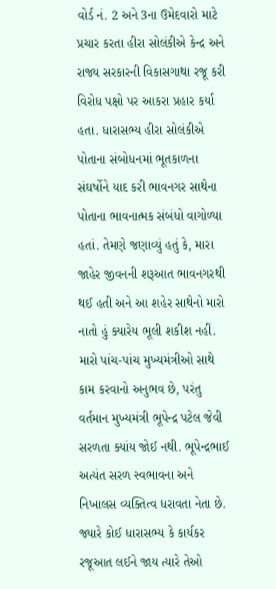વોર્ડ નં. 2 અને 3ના ઉમેદવારો માટે પ્રચાર કરતા હીરા સોલંકીએ કેન્દ્ર અને રાજ્ય સરકારની વિકાસગાથા રજૂ કરી વિરોધ પક્ષો પર આકરા પ્રહાર કર્યા હતા. ધારાસભ્ય હીરા સોલંકીએ પોતાના સંબોધનમાં ભૂતકાળના સંઘર્ષોને યાદ કરી ભાવનગર સાથેના પોતાના ભાવનાત્મક સંબંધો વાગોળ્યા હતાં. તેમણે જણાવ્યું હતું કે, મારા જાહેર જીવનની શરૂઆત ભાવનગરથી થઈ હતી અને આ શહેર સાથેનો મારો નાતો હું ક્યારેય ભૂલી શકીશ નહીં. મારો પાંચ-પાંચ મુખ્યમંત્રીઓ સાથે કામ કરવાનો અનુભવ છે, પરંતુ વર્તમાન મુખ્યમંત્રી ભૂપેન્દ્ર પટેલ જેવી સરળતા ક્યાંય જોઈ નથી. ભૂપેન્દ્રભાઈ અત્યંત સરળ સ્વભાવના અને નિખાલસ વ્યક્તિત્વ ધરાવતા નેતા છે. જ્યારે કોઈ ધારાસભ્ય કે કાર્યકર રજૂઆત લઈને જાય ત્યારે તેઓ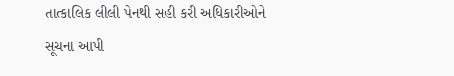તાત્કાલિક લીલી પેનથી સહી કરી અધિકારીઓને સૂચના આપી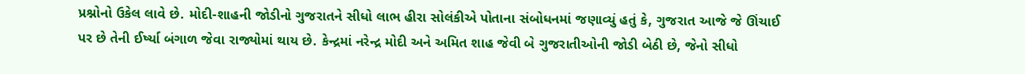પ્રશ્નોનો ઉકેલ લાવે છે. મોદી-શાહની જોડીનો ગુજરાતને સીધો લાભ હીરા સોલંકીએ પોતાના સંબોધનમાં જણાવ્યું હતું કે, ગુજરાત આજે જે ઊંચાઈ પર છે તેની ઈર્ષ્યા બંગાળ જેવા રાજ્યોમાં થાય છે. કેન્દ્રમાં નરેન્દ્ર મોદી અને અમિત શાહ જેવી બે ગુજરાતીઓની જોડી બેઠી છે, જેનો સીધો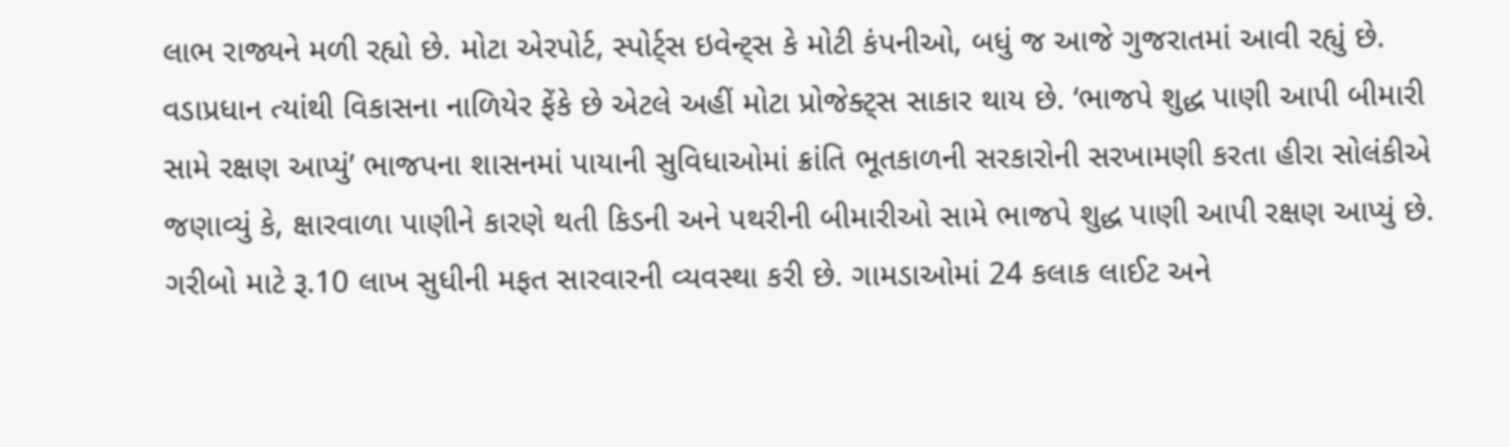લાભ રાજ્યને મળી રહ્યો છે. મોટા એરપોર્ટ, સ્પોર્ટ્સ ઇવેન્ટ્સ કે મોટી કંપનીઓ, બધું જ આજે ગુજરાતમાં આવી રહ્યું છે. વડાપ્રધાન ત્યાંથી વિકાસના નાળિયેર ફેંકે છે એટલે અહીં મોટા પ્રોજેક્ટ્સ સાકાર થાય છે. ‘ભાજપે શુદ્ધ પાણી આપી બીમારી સામે રક્ષણ આપ્યું’ ભાજપના શાસનમાં પાયાની સુવિધાઓમાં ક્રાંતિ ભૂતકાળની સરકારોની સરખામણી કરતા હીરા સોલંકીએ જણાવ્યું કે, ક્ષારવાળા પાણીને કારણે થતી કિડની અને પથરીની બીમારીઓ સામે ભાજપે શુદ્ધ પાણી આપી રક્ષણ આપ્યું છે. ગરીબો માટે રૂ.10 લાખ સુધીની મફત સારવારની વ્યવસ્થા કરી છે. ગામડાઓમાં 24 કલાક લાઈટ અને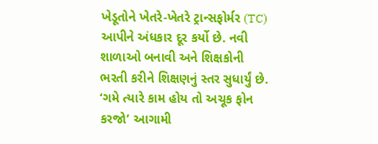ખેડૂતોને ખેતરે-ખેતરે ટ્રાન્સફોર્મર (TC) આપીને અંધકાર દૂર કર્યો છે. નવી શાળાઓ બનાવી અને શિક્ષકોની ભરતી કરીને શિક્ષણનું સ્તર સુધાર્યું છે. ‘ગમે ત્યારે કામ હોય તો અચૂક ફોન કરજો’ આગામી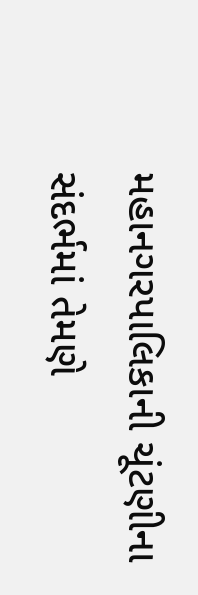મહાનગરપાલિકાની ચૂંટણીના સંદર્ભમાં તેમણે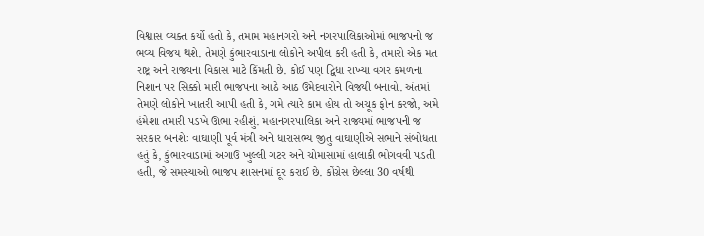વિશ્વાસ વ્યક્ત કર્યો હતો કે, તમામ મહાનગરો અને નગરપાલિકાઓમાં ભાજપનો જ ભવ્ય વિજય થશે. તેમણે કુંભારવાડાના લોકોને અપીલ કરી હતી કે, તમારો એક મત રાષ્ટ્ર અને રાજ્યના વિકાસ માટે કિંમતી છે. કોઈ પણ દ્વિધા રાખ્યા વગર કમળના નિશાન પર સિક્કો મારી ભાજપના આઠે આઠ ઉમેદવારોને વિજયી બનાવો. અંતમાં તેમણે લોકોને ખાતરી આપી હતી કે, ગમે ત્યારે કામ હોય તો અચૂક ફોન કરજો, અમે હંમેશા તમારી પડખે ઊભા રહીશું. મહાનગરપાલિકા અને રાજ્યમાં ભાજપની જ સરકાર બનશેઃ વાઘાણી પૂર્વ મંત્રી અને ધારાસભ્ય જીતુ વાઘાણીએ સભાને સંબોધતા હતું કે, કુંભારવાડામાં અગાઉ ખુલ્લી ગટર અને ચોમાસામાં હાલાકી ભોગવવી પડતી હતી, જે સમસ્યાઓ ભાજપ શાસનમાં દૂર કરાઈ છે. કોંગ્રેસ છેલ્લા 30 વર્ષથી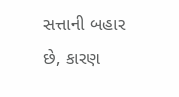સત્તાની બહાર છે, કારણ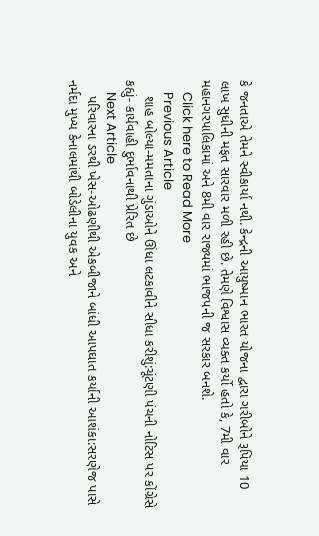કે જનતાએ તેમને સ્વીકાર્યા નથી. કેન્દ્રની આયુષ્માન ભારત યોજના દ્વારા ગરીબોને રૂપિયા 10 લાખ સુધીની મફત સારવાર મળી રહી છે. તેમણે વિશ્વાસ વ્યક્ત કર્યો હતો કે, 7મી વાર મહાનગરપાલિકામાં અને 8મી વાર રાજ્યમાં ભાજપની જ સરકાર બનશે.
    Click here to Read More
    Previous Article
    શાહ બોલ્યા-મમતાના ગુંડાઓને ઊંધા લટકાવીને સીધા કરીશું:ચૂંટણી પંચની નોટિસ પર કોંગ્રેસે કહ્યું- કાર્યવાહી દુર્ભાવનાથી પ્રેરિત છે
    Next Article
    પરિવારના ડરથી ખેસ-ઓઢણીથી એકબીજાને બાંધી આપઘાત કર્યાની આશંકા:સરણેજ પાસે નર્મદા મુખ્ય કેનાલમાંથી બોડેલીના યુવક અને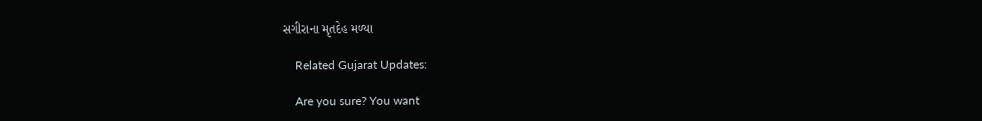સગીરાના મૃતદેહ મળ્યા

    Related Gujarat Updates:

    Are you sure? You want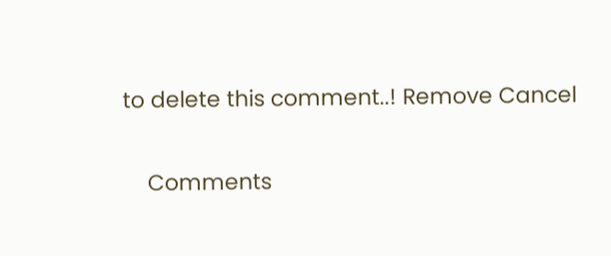to delete this comment..! Remove Cancel

    Comments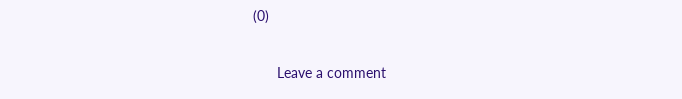(0)

      Leave a comment